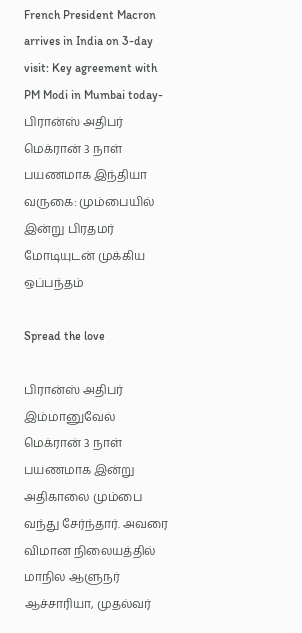French President Macron arrives in India on 3-day visit: Key agreement with PM Modi in Mumbai today-பிரான்ஸ் அதிபர் மெக்ரான் 3 நாள் பயணமாக இந்தியா வருகை: மும்பையில் இன்று பிரதமர் மோடியுடன் முக்கிய ஒப்பந்தம்

Spread the love

பிரான்ஸ் அதிபர் இம்மானுவேல் மெக்ரான் 3 நாள் பயணமாக இன்று அதிகாலை மும்பை வந்து சேர்ந்தார். அவரை விமான நிலையத்தில் மாநில ஆளுநர் ஆச்சாரியா, முதல்வர்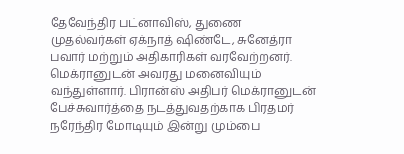தேவேந்திர பட்னாவிஸ், துணை முதல்வர்கள் ஏக்நாத் ஷிண்டே, சுனேத்ரா பவார் மற்றும் அதிகாரிகள் வரவேற்றனர். மெக்ரானுடன் அவரது மனைவியும் வந்துள்ளார். பிரான்ஸ் அதிபர் மெக்ரானுடன் பேச்சுவார்த்தை நடத்துவதற்காக பிரதமர் நரேந்திர மோடியும் இன்று மும்பை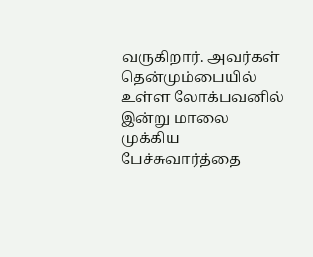வருகிறார். அவர்கள் தென்மும்பையில் உள்ள லோக்பவனில் இன்று மாலை முக்கிய பேச்சுவார்த்தை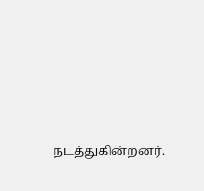நடத்துகின்றனர்.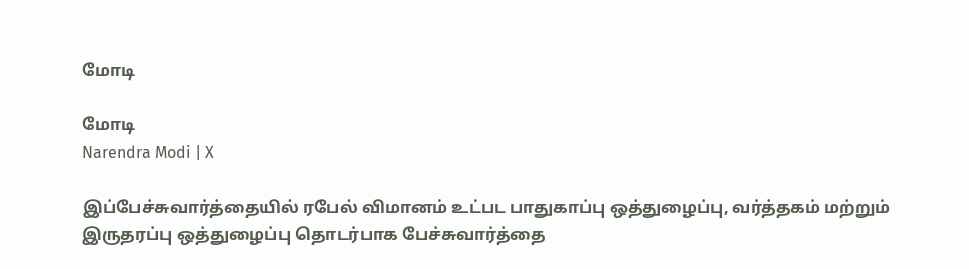மோடி

மோடி
Narendra Modi | X

இப்பேச்சுவார்த்தையில் ரபேல் விமானம் உட்பட பாதுகாப்பு ஒத்துழைப்பு, வர்த்தகம் மற்றும் இருதரப்பு ஒத்துழைப்பு தொடர்பாக பேச்சுவார்த்தை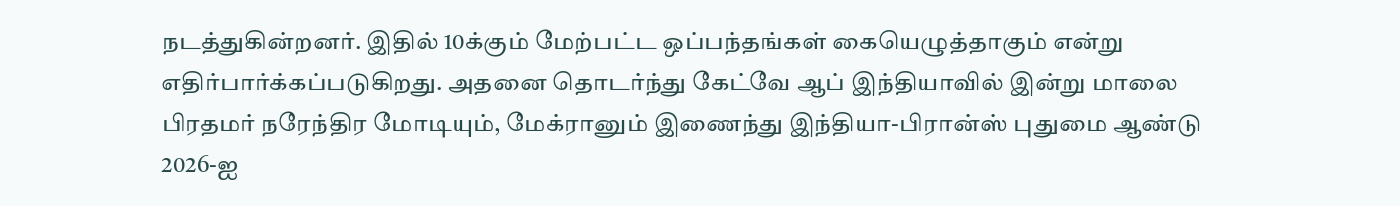நடத்துகின்றனர். இதில் 10க்கும் மேற்பட்ட ஒப்பந்தங்கள் கையெழுத்தாகும் என்று எதிர்பார்க்கப்படுகிறது. அதனை தொடர்ந்து கேட்வே ஆப் இந்தியாவில் இன்று மாலை பிரதமர் நரேந்திர மோடியும், மேக்ரானும் இணைந்து இந்தியா-பிரான்ஸ் புதுமை ஆண்டு 2026-ஐ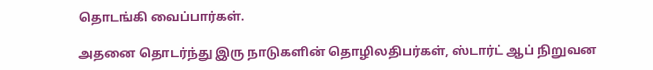தொடங்கி வைப்பார்கள்.

அதனை தொடர்ந்து இரு நாடுகளின் தொழிலதிபர்கள், ஸ்டார்ட் ஆப் நிறுவன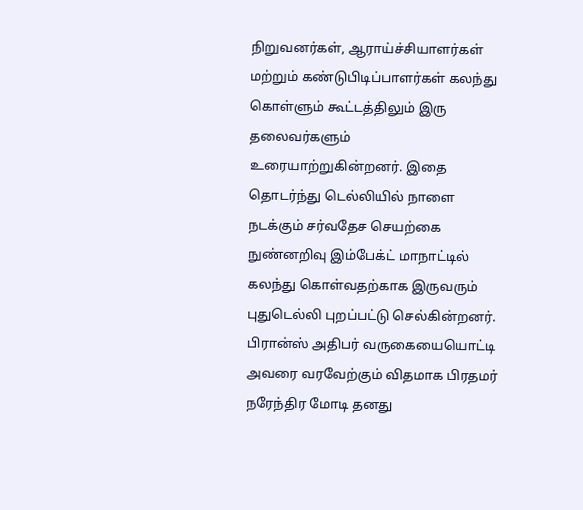நிறுவனர்கள், ஆராய்ச்சியாளர்கள் மற்றும் கண்டுபிடிப்பாளர்கள் கலந்து கொள்ளும் கூட்டத்திலும் இரு தலைவர்களும் உரையாற்றுகின்றனர். இதை தொடர்ந்து டெல்லியில் நாளை நடக்கும் சர்வதேச செயற்கை நுண்னறிவு இம்பேக்ட் மாநாட்டில் கலந்து கொள்வதற்காக இருவரும் புதுடெல்லி புறப்பட்டு செல்கின்றனர். பிரான்ஸ் அதிபர் வருகையையொட்டி அவரை வரவேற்கும் விதமாக பிரதமர் நரேந்திர மோடி தனது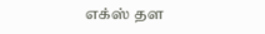எக்ஸ் தள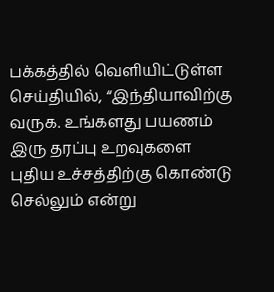பக்கத்தில் வெளியிட்டுள்ள செய்தியில், “இந்தியாவிற்கு வருக. உங்களது பயணம் இரு தரப்பு உறவுகளை புதிய உச்சத்திற்கு கொண்டு செல்லும் என்று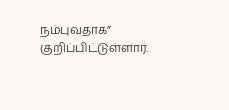நம்புவதாக” குறிப்பிட்டுள்ளார்.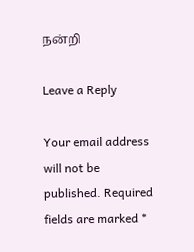நன்றி

Leave a Reply

Your email address will not be published. Required fields are marked *